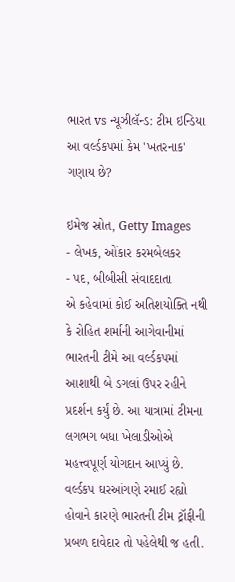ભારત vs ન્યૂઝીલૅન્ડ: ટીમ ઇન્ડિયા આ વર્લ્ડકપમાં કેમ 'ખતરનાક' ગણાય છે?

ઇમેજ સ્રોત, Getty Images
- લેખક, ઓંકાર કરમબેલકર
- પદ, બીબીસી સંવાદદાતા
એ કહેવામાં કોઈ અતિશયોક્તિ નથી કે રોહિત શર્માની આગેવાનીમાં ભારતની ટીમે આ વર્લ્ડકપમાં આશાથી બે ડગલાં ઉપર રહીને પ્રદર્શન કર્યું છે. આ યાત્રામાં ટીમના લગભગ બધા ખેલાડીઓએ મહત્ત્વપૂર્ણ યોગદાન આપ્યું છે.
વર્લ્ડકપ ઘરઆંગણે રમાઈ રહ્યો હોવાને કારણે ભારતની ટીમ ટ્રૉફીની પ્રબળ દાવેદાર તો પહેલેથી જ હતી.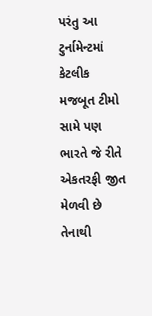પરંતુ આ ટુર્નામેન્ટમાં કેટલીક મજબૂત ટીમો સામે પણ ભારતે જે રીતે એકતરફી જીત મેળવી છે તેનાથી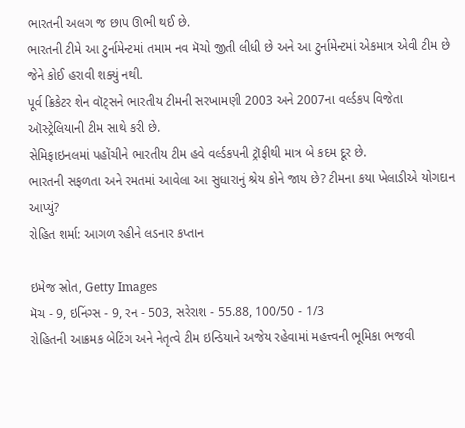ભારતની અલગ જ છાપ ઊભી થઈ છે.
ભારતની ટીમે આ ટુર્નામેન્ટમાં તમામ નવ મૅચો જીતી લીધી છે અને આ ટુર્નામેન્ટમાં એકમાત્ર એવી ટીમ છે જેને કોઈ હરાવી શક્યું નથી.
પૂર્વ ક્રિકેટર શેન વૉટ્સને ભારતીય ટીમની સરખામણી 2003 અને 2007ના વર્લ્ડકપ વિજેતા ઑસ્ટ્રેલિયાની ટીમ સાથે કરી છે.
સેમિફાઇનલમાં પહોંચીને ભારતીય ટીમ હવે વર્લ્ડકપની ટ્રૉફીથી માત્ર બે કદમ દૂર છે.
ભારતની સફળતા અને રમતમાં આવેલા આ સુધારાનું શ્રેય કોને જાય છે? ટીમના કયા ખેલાડીએ યોગદાન આપ્યું?
રોહિત શર્મા: આગળ રહીને લડનાર કપ્તાન

ઇમેજ સ્રોત, Getty Images
મૅચ - 9, ઇનિંગ્સ - 9, રન - 503, સરેરાશ - 55.88, 100/50 - 1/3
રોહિતની આક્રમક બેટિંગ અને નેતૃત્વે ટીમ ઇન્ડિયાને અજેય રહેવામાં મહત્ત્વની ભૂમિકા ભજવી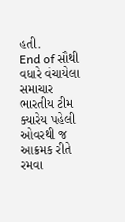હતી.
End of સૌથી વધારે વંચાયેલા સમાચાર
ભારતીય ટીમ ક્યારેય પહેલી ઓવરથી જ આક્રમક રીતે રમવા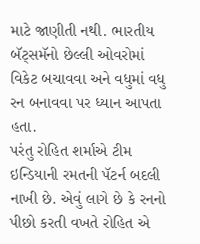માટે જાણીતી નથી. ભારતીય બૅટ્સમૅનો છેલ્લી ઓવરોમાં વિકેટ બચાવવા અને વધુમાં વધુ રન બનાવવા પર ધ્યાન આપતા હતા.
પરંતુ રોહિત શર્માએ ટીમ ઇન્ડિયાની રમતની પૅટર્ન બદલી નાખી છે. એવું લાગે છે કે રનનો પીછો કરતી વખતે રોહિત એ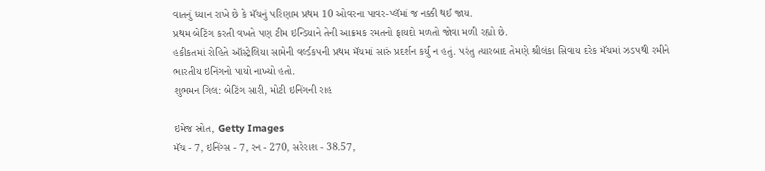વાતનું ધ્યાન રાખે છે કે મૅચનું પરિણામ પ્રથમ 10 ઓવરના પાવર-પ્લૅમાં જ નક્કી થઈ જાય.
પ્રથમ બેટિંગ કરતી વખતે પણ ટીમ ઇન્ડિયાને તેની આક્રમક રમતનો ફાયદો મળતો જોવા મળી રહ્યો છે.
હકીકતમાં રોહિતે ઑસ્ટ્રેલિયા સામેની વર્લ્ડકપની પ્રથમ મૅચમાં સારું પ્રદર્શન કર્યું ન હતું. પરંતુ ત્યારબાદ તેમણે શ્રીલંકા સિવાય દરેક મૅચમાં ઝડપથી રમીને ભારતીય ઇનિંગનો પાયો નાખ્યો હતો.
શુભમન ગિલ: બેટિંગ સારી, મોટી ઇનિંગની રાહ

ઇમેજ સ્રોત, Getty Images
મૅચ - 7, ઇનિંગ્સ - 7, રન - 270, સરેરાશ - 38.57,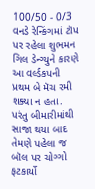100/50 - 0/3
વનડે રેન્કિંગમાં ટૉપ પર રહેલા શુભમન ગિલ ડેન્ગ્યુને કારણે આ વર્લ્ડકપની પ્રથમ બે મૅચ રમી શક્યા ન હતા. પરંતુ બીમારીમાંથી સાજા થયા બાદ તેમણે પહેલા જ બૉલ પર ચોગ્ગો ફટકાર્યો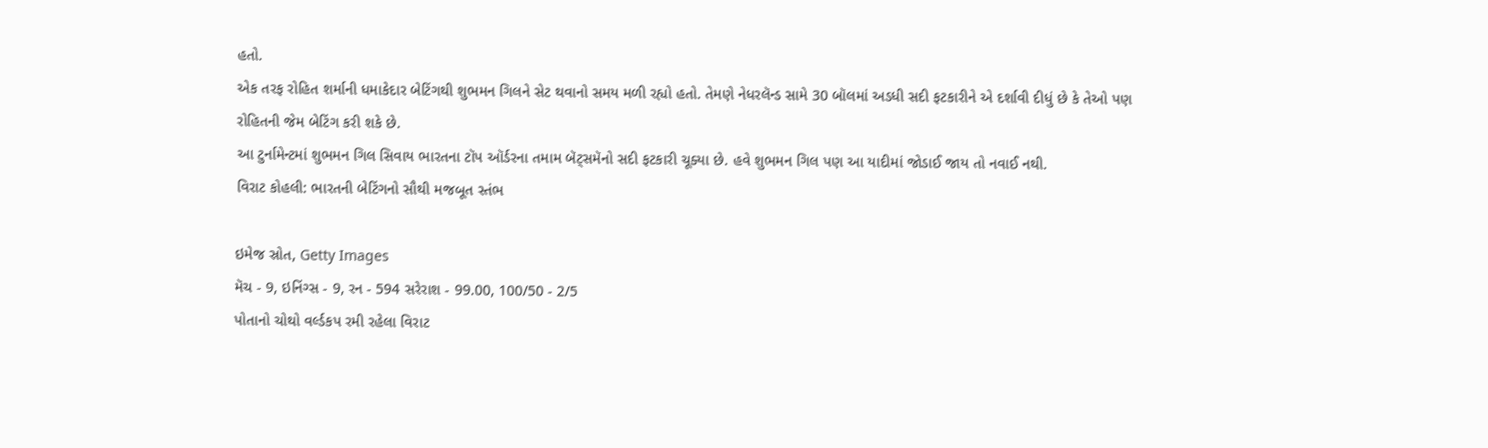હતો.
એક તરફ રોહિત શર્માની ધમાકેદાર બેટિંગથી શુભમન ગિલને સેટ થવાનો સમય મળી રહ્યો હતો. તેમણે નેધરલૅન્ડ સામે 30 બૉલમાં અડધી સદી ફટકારીને એ દર્શાવી દીધું છે કે તેઓ પણ રોહિતની જેમ બેટિંગ કરી શકે છે.
આ ટુર્નામેન્ટમાં શુભમન ગિલ સિવાય ભારતના ટૉપ ઑર્ડરના તમામ બૅટ્સમૅનો સદી ફટકારી ચૂક્યા છે. હવે શુભમન ગિલ પણ આ યાદીમાં જોડાઈ જાય તો નવાઈ નથી.
વિરાટ કોહલી: ભારતની બેટિંગનો સૌથી મજબૂત સ્તંભ

ઇમેજ સ્રોત, Getty Images
મૅચ - 9, ઇનિંગ્સ - 9, રન - 594 સરેરાશ - 99.00, 100/50 - 2/5
પોતાનો ચોથો વર્લ્ડકપ રમી રહેલા વિરાટ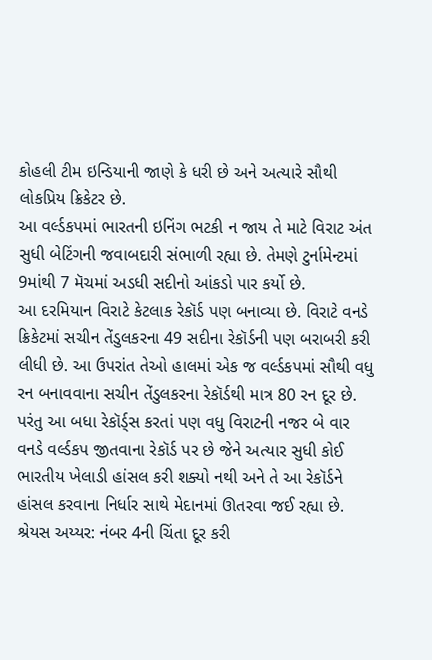કોહલી ટીમ ઇન્ડિયાની જાણે કે ધરી છે અને અત્યારે સૌથી લોકપ્રિય ક્રિકેટર છે.
આ વર્લ્ડકપમાં ભારતની ઇનિંગ ભટકી ન જાય તે માટે વિરાટ અંત સુધી બેટિંગની જવાબદારી સંભાળી રહ્યા છે. તેમણે ટુર્નામેન્ટમાં 9માંથી 7 મૅચમાં અડધી સદીનો આંકડો પાર કર્યો છે.
આ દરમિયાન વિરાટે કેટલાક રેકૉર્ડ પણ બનાવ્યા છે. વિરાટે વનડે ક્રિકેટમાં સચીન તેંડુલકરના 49 સદીના રેકૉર્ડની પણ બરાબરી કરી લીધી છે. આ ઉપરાંત તેઓ હાલમાં એક જ વર્લ્ડકપમાં સૌથી વધુ રન બનાવવાના સચીન તેંડુલકરના રેકૉર્ડથી માત્ર 80 રન દૂર છે.
પરંતુ આ બધા રેકૉર્ડ્સ કરતાં પણ વધુ વિરાટની નજર બે વાર વનડે વર્લ્ડકપ જીતવાના રેકૉર્ડ પર છે જેને અત્યાર સુધી કોઈ ભારતીય ખેલાડી હાંસલ કરી શક્યો નથી અને તે આ રેકૉર્ડને હાંસલ કરવાના નિર્ધાર સાથે મેદાનમાં ઊતરવા જઈ રહ્યા છે.
શ્રેયસ અય્યર: નંબર 4ની ચિંતા દૂર કરી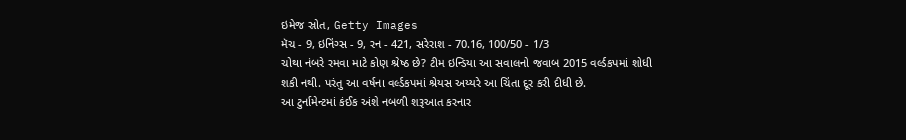ઇમેજ સ્રોત, Getty Images
મૅચ - 9, ઇનિંગ્સ - 9, રન - 421, સરેરાશ - 70.16, 100/50 - 1/3
ચોથા નંબરે રમવા માટે કોણ શ્રેષ્ઠ છે? ટીમ ઇન્ડિયા આ સવાલનો જવાબ 2015 વર્લ્ડકપમાં શોધી શકી નથી. પરંતુ આ વર્ષના વર્લ્ડકપમાં શ્રેયસ અય્યરે આ ચિંતા દૂર કરી દીધી છે.
આ ટુર્નામેન્ટમાં કંઈક અંશે નબળી શરૂઆત કરનાર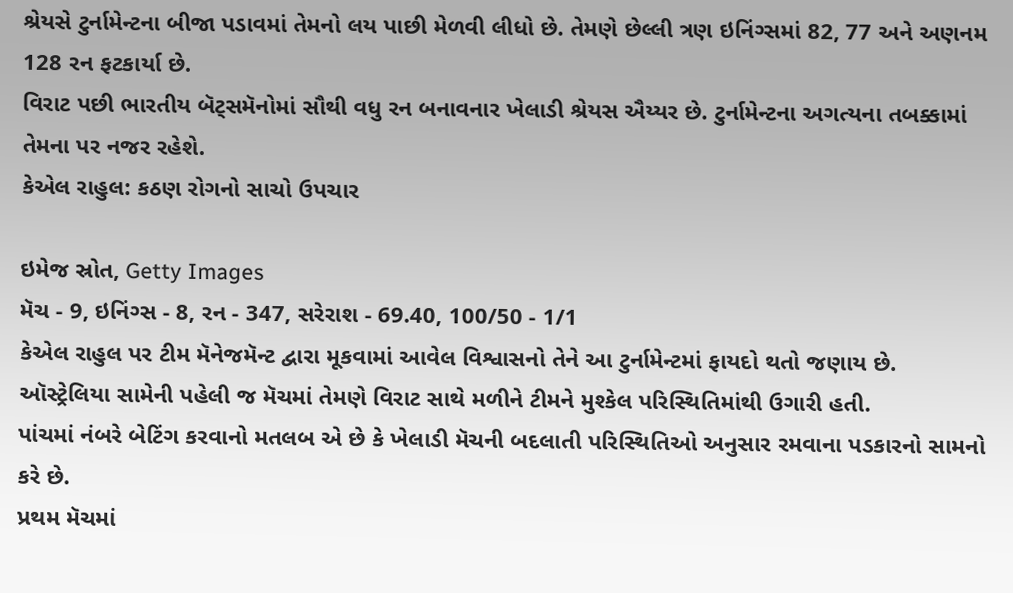શ્રેયસે ટુર્નામેન્ટના બીજા પડાવમાં તેમનો લય પાછી મેળવી લીધો છે. તેમણે છેલ્લી ત્રણ ઇનિંગ્સમાં 82, 77 અને અણનમ 128 રન ફટકાર્યા છે.
વિરાટ પછી ભારતીય બૅટ્સમૅનોમાં સૌથી વધુ રન બનાવનાર ખેલાડી શ્રેયસ ઐય્યર છે. ટુર્નામેન્ટના અગત્યના તબક્કામાં તેમના પર નજર રહેશે.
કેએલ રાહુલ: કઠણ રોગનો સાચો ઉપચાર

ઇમેજ સ્રોત, Getty Images
મૅચ - 9, ઇનિંગ્સ - 8, રન - 347, સરેરાશ - 69.40, 100/50 - 1/1
કેએલ રાહુલ પર ટીમ મૅનેજમૅન્ટ દ્વારા મૂકવામાં આવેલ વિશ્વાસનો તેને આ ટુર્નામેન્ટમાં ફાયદો થતો જણાય છે.
ઑસ્ટ્રેલિયા સામેની પહેલી જ મૅચમાં તેમણે વિરાટ સાથે મળીને ટીમને મુશ્કેલ પરિસ્થિતિમાંથી ઉગારી હતી.
પાંચમાં નંબરે બેટિંગ કરવાનો મતલબ એ છે કે ખેલાડી મૅચની બદલાતી પરિસ્થિતિઓ અનુસાર રમવાના પડકારનો સામનો કરે છે.
પ્રથમ મૅચમાં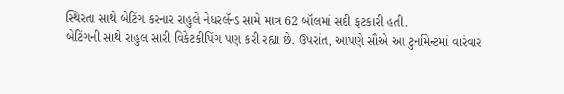સ્થિરતા સાથે બેટિંગ કરનાર રાહુલે નેધરલૅન્ડ સામે માત્ર 62 બૉલમાં સદી ફટકારી હતી.
બેટિંગની સાથે રાહુલ સારી વિકેટકીપિંગ પણ કરી રહ્યા છે. ઉપરાંત, આપણે સૌએ આ ટુર્નામેન્ટમાં વારંવાર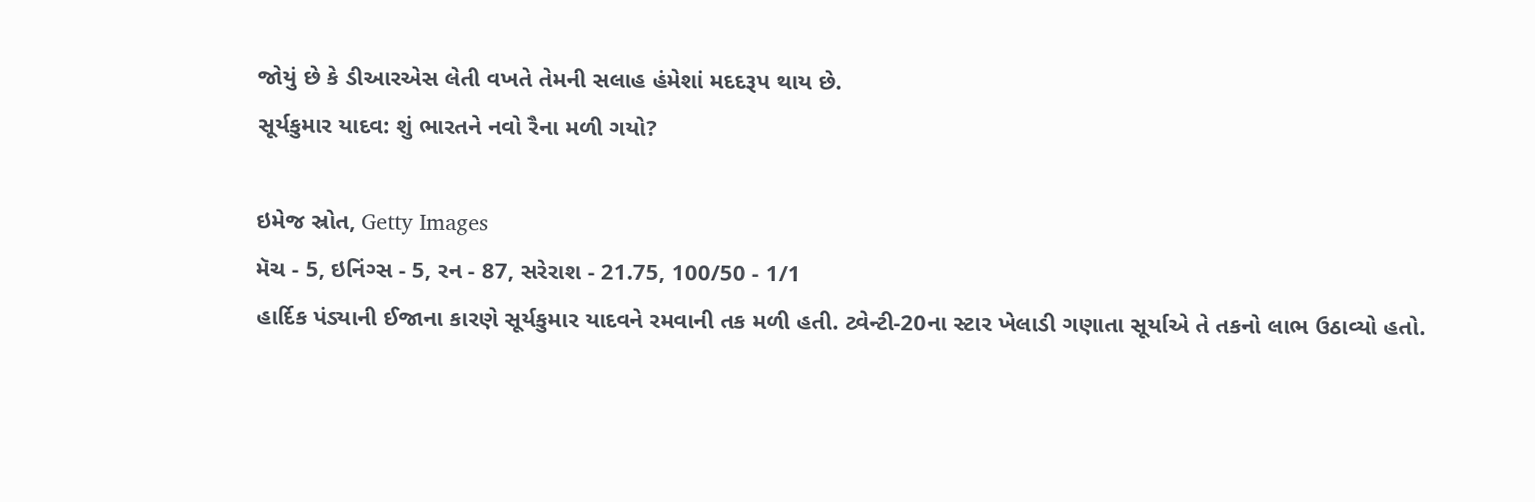જોયું છે કે ડીઆરએસ લેતી વખતે તેમની સલાહ હંમેશાં મદદરૂપ થાય છે.
સૂર્યકુમાર યાદવ: શું ભારતને નવો રૈના મળી ગયો?

ઇમેજ સ્રોત, Getty Images
મૅચ - 5, ઇનિંગ્સ - 5, રન - 87, સરેરાશ - 21.75, 100/50 - 1/1
હાર્દિક પંડ્યાની ઈજાના કારણે સૂર્યકુમાર યાદવને રમવાની તક મળી હતી. ટ્વેન્ટી-20ના સ્ટાર ખેલાડી ગણાતા સૂર્યાએ તે તકનો લાભ ઉઠાવ્યો હતો.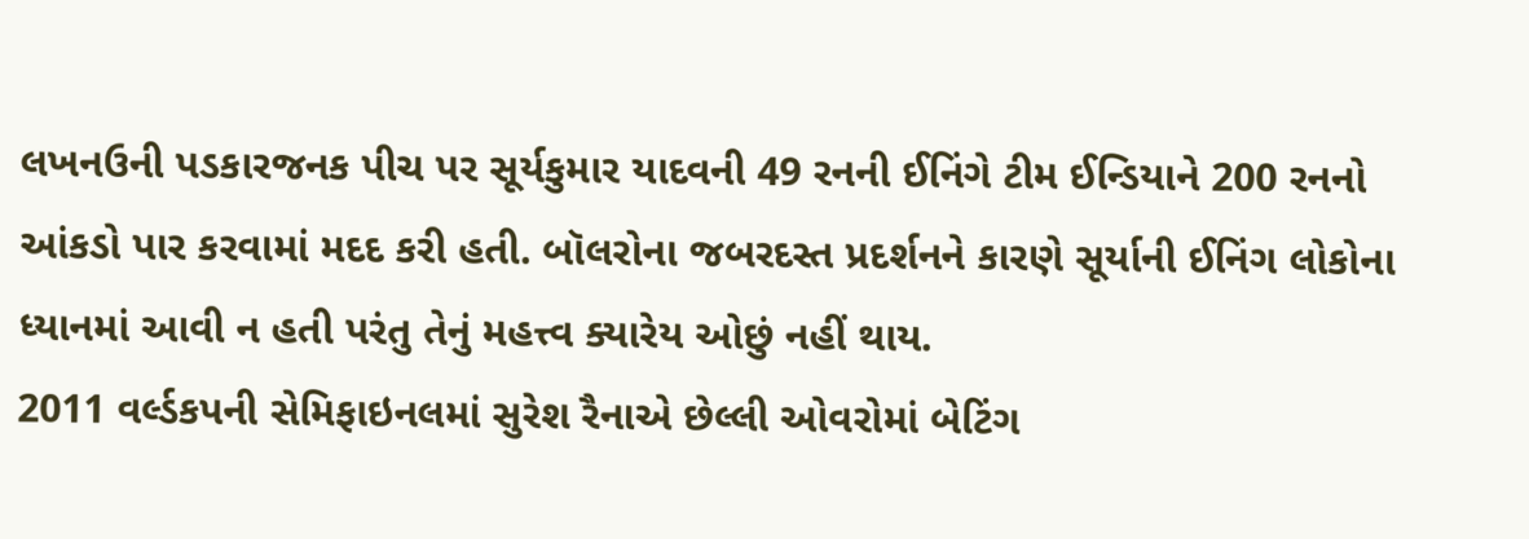લખનઉની પડકારજનક પીચ પર સૂર્યકુમાર યાદવની 49 રનની ઈનિંગે ટીમ ઈન્ડિયાને 200 રનનો આંકડો પાર કરવામાં મદદ કરી હતી. બૉલરોના જબરદસ્ત પ્રદર્શનને કારણે સૂર્યાની ઈનિંગ લોકોના ધ્યાનમાં આવી ન હતી પરંતુ તેનું મહત્ત્વ ક્યારેય ઓછું નહીં થાય.
2011 વર્લ્ડકપની સેમિફાઇનલમાં સુરેશ રૈનાએ છેલ્લી ઓવરોમાં બેટિંગ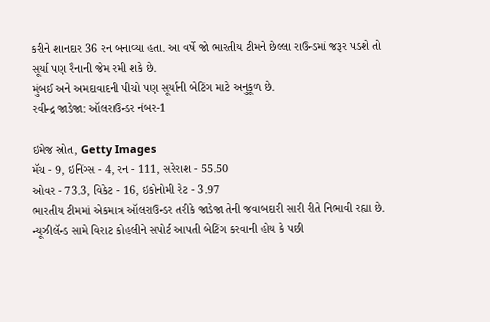કરીને શાનદાર 36 રન બનાવ્યા હતા. આ વર્ષે જો ભારતીય ટીમને છેલ્લા રાઉન્ડમાં જરૂર પડશે તો સૂર્યા પણ રૈનાની જેમ રમી શકે છે.
મુંબઈ અને અમદાવાદની પીચો પણ સૂર્યાની બેટિંગ માટે અનુકૂળ છે.
રવીન્દ્ર જાડેજા: ઑલરાઉન્ડર નંબર-1

ઇમેજ સ્રોત, Getty Images
મૅચ - 9, ઇનિંગ્સ - 4, રન - 111, સરેરાશ - 55.50
ઓવર - 73.3, વિકેટ - 16, ઇકોનોમી રેટ - 3.97
ભારતીય ટીમમાં એકમાત્ર ઑલરાઉન્ડર તરીકે જાડેજા તેની જવાબદારી સારી રીતે નિભાવી રહ્યા છે.
ન્યૂઝીલૅન્ડ સામે વિરાટ કોહલીને સપોર્ટ આપતી બેટિંગ કરવાની હોય કે પછી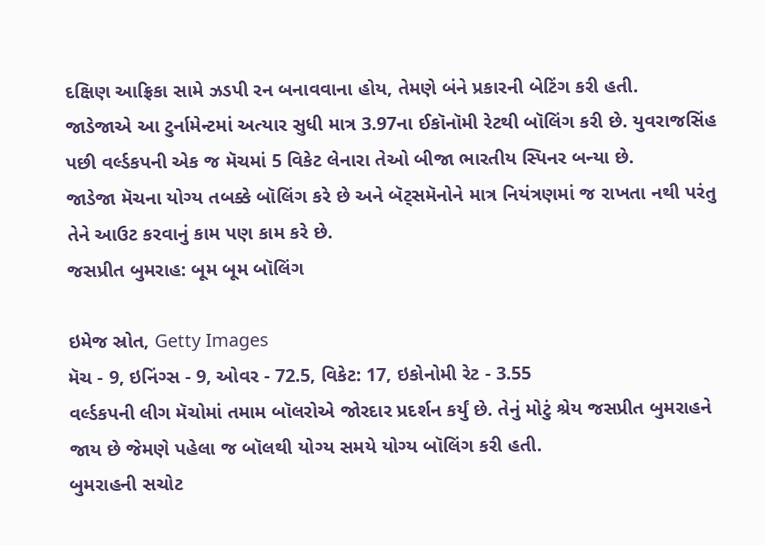દક્ષિણ આફ્રિકા સામે ઝડપી રન બનાવવાના હોય, તેમણે બંને પ્રકારની બેટિંગ કરી હતી.
જાડેજાએ આ ટુર્નામેન્ટમાં અત્યાર સુધી માત્ર 3.97ના ઈકૉનૉમી રેટથી બૉલિંગ કરી છે. યુવરાજસિંહ પછી વર્લ્ડકપની એક જ મૅચમાં 5 વિકેટ લેનારા તેઓ બીજા ભારતીય સ્પિનર બન્યા છે.
જાડેજા મૅચના યોગ્ય તબક્કે બૉલિંગ કરે છે અને બૅટ્સમૅનોને માત્ર નિયંત્રણમાં જ રાખતા નથી પરંતુ તેને આઉટ કરવાનું કામ પણ કામ કરે છે.
જસપ્રીત બુમરાહ: બૂમ બૂમ બૉલિંગ

ઇમેજ સ્રોત, Getty Images
મૅચ - 9, ઇનિંગ્સ - 9, ઓવર - 72.5, વિકેટ: 17, ઇકોનોમી રેટ - 3.55
વર્લ્ડકપની લીગ મૅચોમાં તમામ બૉલરોએ જોરદાર પ્રદર્શન કર્યું છે. તેનું મોટું શ્રેય જસપ્રીત બુમરાહને જાય છે જેમણે પહેલા જ બૉલથી યોગ્ય સમયે યોગ્ય બૉલિંગ કરી હતી.
બુમરાહની સચોટ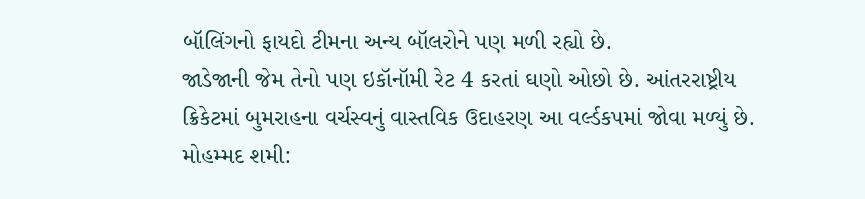બૉલિંગનો ફાયદો ટીમના અન્ય બૉલરોને પણ મળી રહ્યો છે.
જાડેજાની જેમ તેનો પણ ઇકૉનૉમી રેટ 4 કરતાં ઘણો ઓછો છે. આંતરરાષ્ટ્રીય ક્રિકેટમાં બુમરાહના વર્ચસ્વનું વાસ્તવિક ઉદાહરણ આ વર્લ્ડકપમાં જોવા મળ્યું છે.
મોહમ્મદ શમી: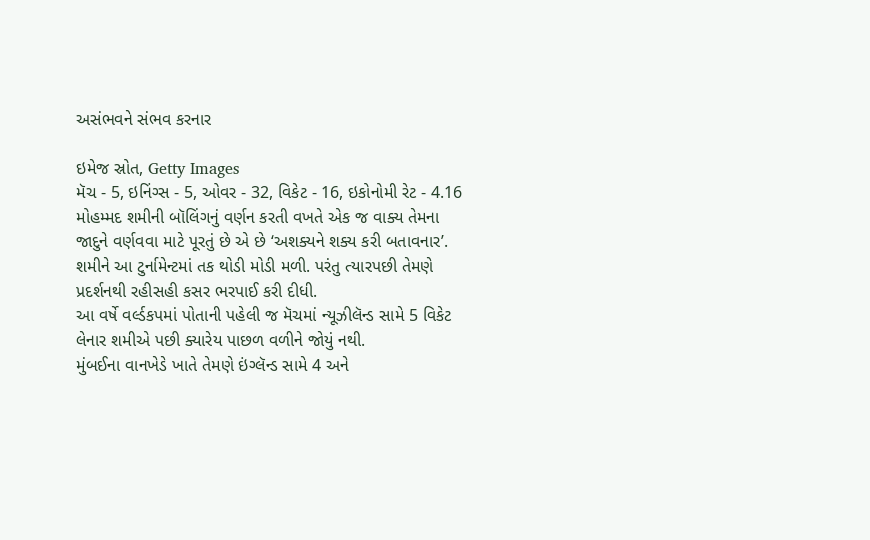અસંભવને સંભવ કરનાર

ઇમેજ સ્રોત, Getty Images
મૅચ - 5, ઇનિંગ્સ - 5, ઓવર - 32, વિકેટ - 16, ઇકોનોમી રેટ - 4.16
મોહમ્મદ શમીની બૉલિંગનું વર્ણન કરતી વખતે એક જ વાક્ય તેમના જાદુને વર્ણવવા માટે પૂરતું છે એ છે ‘અશક્યને શક્ય કરી બતાવનાર’.
શમીને આ ટુર્નામેન્ટમાં તક થોડી મોડી મળી. પરંતુ ત્યારપછી તેમણે પ્રદર્શનથી રહીસહી કસર ભરપાઈ કરી દીધી.
આ વર્ષે વર્લ્ડકપમાં પોતાની પહેલી જ મૅચમાં ન્યૂઝીલૅન્ડ સામે 5 વિકેટ લેનાર શમીએ પછી ક્યારેય પાછળ વળીને જોયું નથી.
મુંબઈના વાનખેડે ખાતે તેમણે ઇંગ્લૅન્ડ સામે 4 અને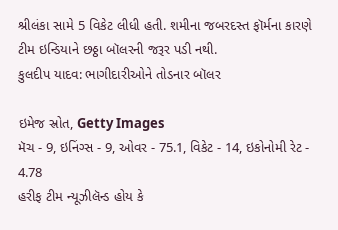શ્રીલંકા સામે 5 વિકેટ લીધી હતી. શમીના જબરદસ્ત ફૉર્મના કારણે ટીમ ઇન્ડિયાને છઠ્ઠા બૉલરની જરૂર પડી નથી.
કુલદીપ યાદવ: ભાગીદારીઓને તોડનાર બૉલર

ઇમેજ સ્રોત, Getty Images
મૅચ - 9, ઇનિંગ્સ - 9, ઓવર - 75.1, વિકેટ - 14, ઇકોનોમી રેટ - 4.78
હરીફ ટીમ ન્યૂઝીલૅન્ડ હોય કે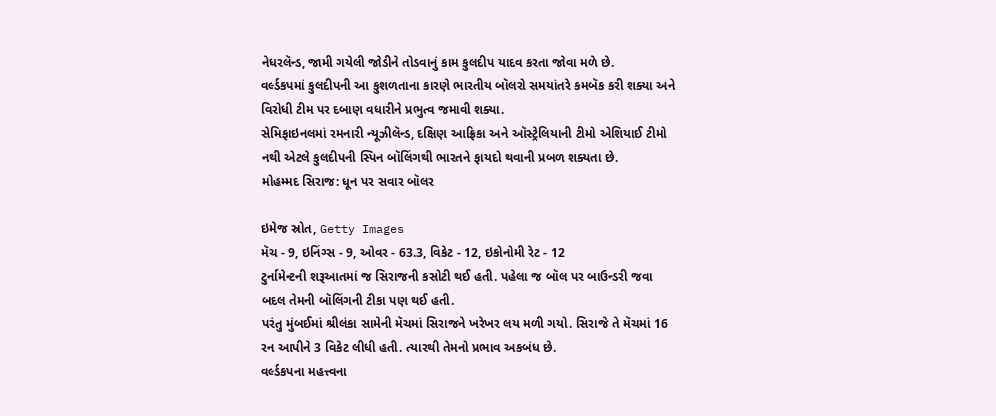નેધરલૅન્ડ, જામી ગયેલી જોડીને તોડવાનું કામ કુલદીપ યાદવ કરતા જોવા મળે છે.
વર્લ્ડકપમાં કુલદીપની આ કુશળતાના કારણે ભારતીય બૉલરો સમયાંતરે કમબૅક કરી શક્યા અને વિરોધી ટીમ પર દબાણ વધારીને પ્રભુત્વ જમાવી શક્યા.
સેમિફાઇનલમાં રમનારી ન્યૂઝીલૅન્ડ, દક્ષિણ આફ્રિકા અને ઑસ્ટ્રેલિયાની ટીમો એશિયાઈ ટીમો નથી એટલે કુલદીપની સ્પિન બૉલિંગથી ભારતને ફાયદો થવાની પ્રબળ શક્યતા છે.
મોહમ્મદ સિરાજ: ધૂન પર સવાર બૉલર

ઇમેજ સ્રોત, Getty Images
મૅચ - 9, ઇનિંગ્સ - 9, ઓવર - 63.3, વિકેટ - 12, ઇકોનોમી રેટ - 12
ટુર્નામેન્ટની શરૂઆતમાં જ સિરાજની કસોટી થઈ હતી. પહેલા જ બૉલ પર બાઉન્ડરી જવા બદલ તેમની બૉલિંગની ટીકા પણ થઈ હતી.
પરંતુ મુંબઈમાં શ્રીલંકા સામેની મૅચમાં સિરાજને ખરેખર લય મળી ગયો. સિરાજે તે મૅચમાં 16 રન આપીને 3 વિકેટ લીધી હતી. ત્યારથી તેમનો પ્રભાવ અકબંધ છે.
વર્લ્ડકપના મહત્ત્વના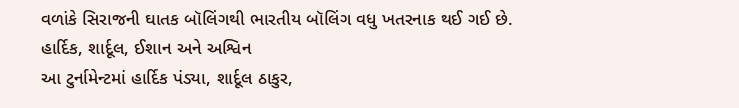વળાંકે સિરાજની ઘાતક બૉલિંગથી ભારતીય બૉલિંગ વધુ ખતરનાક થઈ ગઈ છે.
હાર્દિક, શાર્દૂલ, ઈશાન અને અશ્વિન
આ ટુર્નામેન્ટમાં હાર્દિક પંડ્યા, શાર્દૂલ ઠાકુર,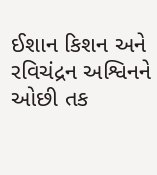ઈશાન કિશન અને રવિચંદ્રન અશ્વિનને ઓછી તક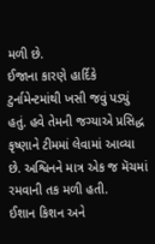મળી છે.
ઈજાના કારણે હાર્દિકે ટુર્નામેન્ટમાંથી ખસી જવું પડ્યું હતું. હવે તેમની જગ્યાએ પ્રસિદ્ધ કૃષ્ણાને ટીમમાં લેવામાં આવ્યા છે. અશ્વિનને માત્ર એક જ મૅચમાં રમવાની તક મળી હતી.
ઈશાન કિશન અને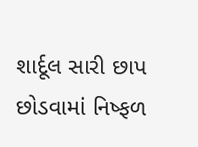શાર્દૂલ સારી છાપ છોડવામાં નિષ્ફળ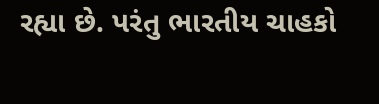રહ્યા છે. પરંતુ ભારતીય ચાહકો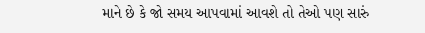માને છે કે જો સમય આપવામાં આવશે તો તેઓ પણ સારું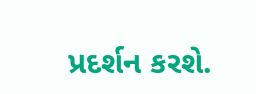પ્રદર્શન કરશે.